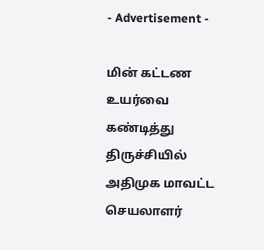- Advertisement -

மின் கட்டண உயர்வை கண்டித்து திருச்சியில் அதிமுக மாவட்ட செயலாளர்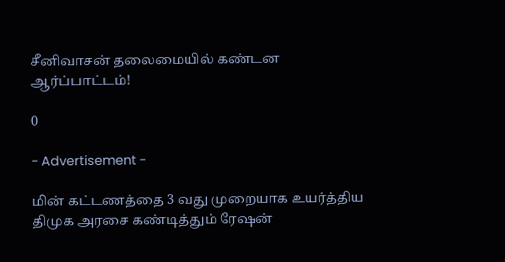சீனிவாசன் தலைமையில் கண்டன ஆர்ப்பாட்டம்!

0

- Advertisement -

மின் கட்டணத்தை 3 வது முறையாக உயர்த்திய திமுக அரசை கண்டித்தும் ரேஷன்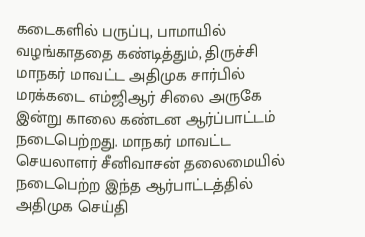கடைகளில் பருப்பு, பாமாயில் வழங்காததை கண்டித்தும், திருச்சி மாநகர் மாவட்ட அதிமுக சார்பில் மரக்கடை எம்ஜிஆர் சிலை அருகே இன்று காலை கண்டன ஆர்ப்பாட்டம் நடைபெற்றது. மாநகர் மாவட்ட செயலாளர் சீனிவாசன் தலைமையில் நடைபெற்ற இந்த ஆர்பாட்டத்தில் அதிமுக செய்தி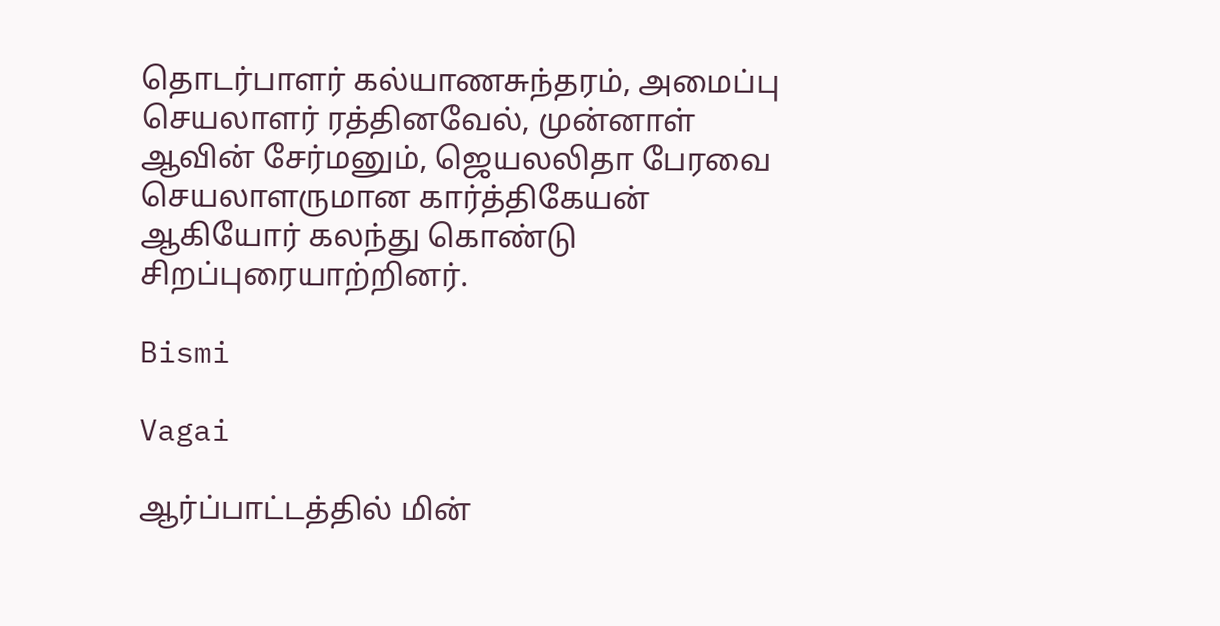தொடர்பாளர் கல்யாணசுந்தரம், அமைப்பு செயலாளர் ரத்தினவேல், முன்னாள் ஆவின் சேர்மனும், ஜெயலலிதா பேரவை செயலாளருமான கார்த்திகேயன் ஆகியோர் கலந்து கொண்டு சிறப்புரையாற்றினர்.

Bismi

Vagai

ஆர்ப்பாட்டத்தில் மின்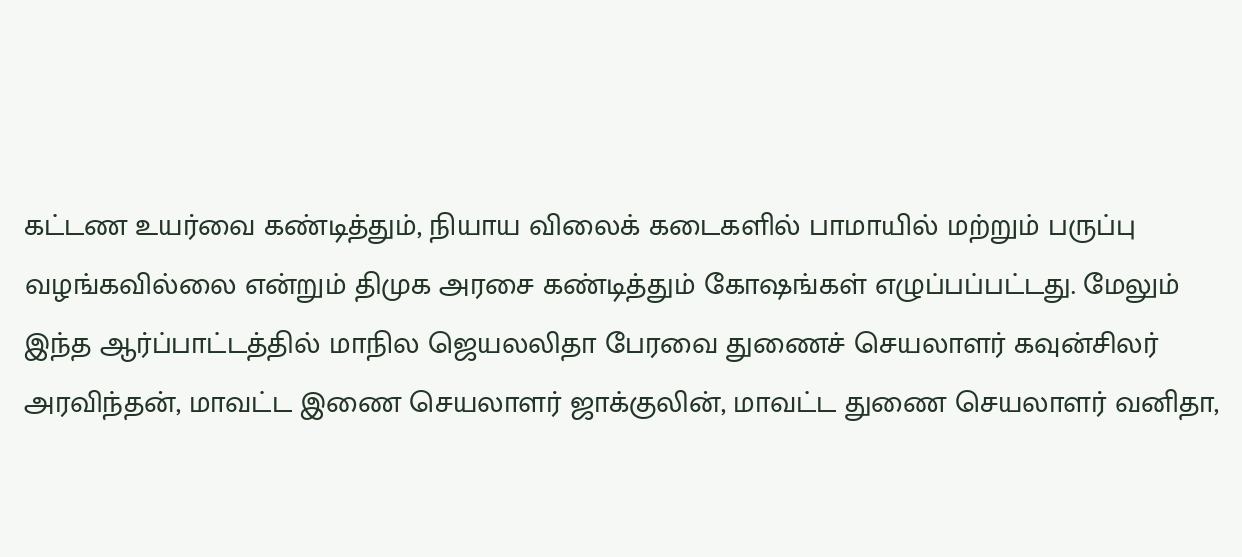கட்டண உயர்வை கண்டித்தும், நியாய விலைக் கடைகளில் பாமாயில் மற்றும் பருப்பு வழங்கவில்லை என்றும் திமுக அரசை கண்டித்தும் கோஷங்கள் எழுப்பப்பட்டது. மேலும் இந்த ஆர்ப்பாட்டத்தில் மாநில ஜெயலலிதா பேரவை துணைச் செயலாளர் கவுன்சிலர் அரவிந்தன், மாவட்ட இணை செயலாளர் ஜாக்குலின், மாவட்ட துணை செயலாளர் வனிதா,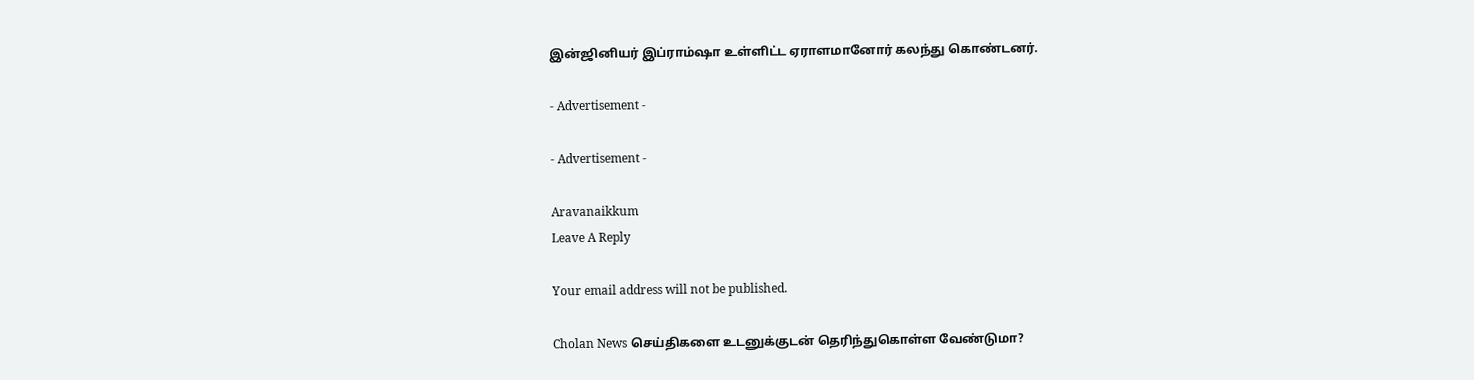இன்ஜினியர் இப்ராம்ஷா உள்ளிட்ட ஏராளமானோர் கலந்து கொண்டனர்.

- Advertisement -

- Advertisement -

Aravanaikkum
Leave A Reply

Your email address will not be published.

Cholan News செய்திகளை உடனுக்குடன் தெரிந்துகொள்ள வேண்டுமா?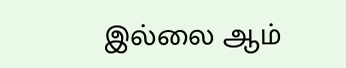இல்லை ஆம்